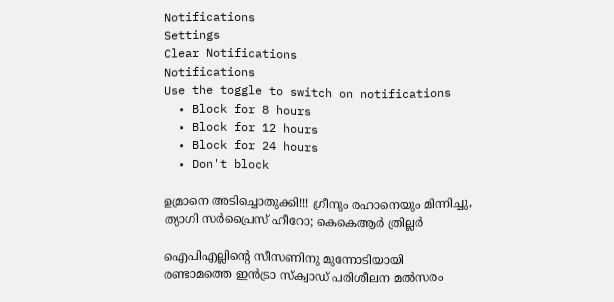Notifications
Settings
Clear Notifications
Notifications
Use the toggle to switch on notifications
  • Block for 8 hours
  • Block for 12 hours
  • Block for 24 hours
  • Don't block

ഉമ്രാനെ അടിച്ചൊതുക്കി!!! ഗ്രീനും രഹാനെയും മിന്നിച്ചു, ത്യാഗി സര്‍പ്രൈസ് ഹീറോ; കെകെആര്‍ ത്രില്ലര്‍

ഐപിഎല്ലിന്റെ സീസണിനു മുന്നോടിയായി രണ്ടാമത്തെ ഇന്‍ട്രാ സ്‌ക്വാഡ് പരിശീലന മല്‍സരം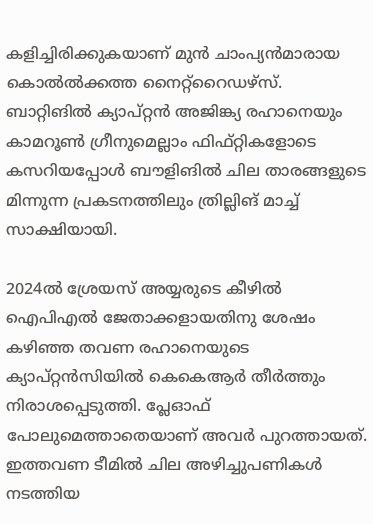കളിച്ചിരിക്കുകയാണ് മുന്‍ ചാംപ്യന്‍മാരായ കൊല്‍ല്‍ക്കത്ത നൈറ്റ്‌റൈഡഴ്‌സ്. ബാറ്റിങില്‍ ക്യാപ്റ്റന്‍ അജിങ്ക്യ രഹാനെയും കാമറൂണ്‍ ഗ്രീനുമെല്ലാം ഫിഫ്റ്റികളോടെ കസറിയപ്പോള്‍ ബൗളിങില്‍ ചില താരങ്ങളുടെ മിന്നുന്ന പ്രകടനത്തിലും ത്രില്ലിങ് മാച്ച് സാക്ഷിയായി.

2024ല്‍ ശ്രേയസ് അയ്യരുടെ കീഴില്‍ ഐപിഎല്‍ ജേതാക്കളായതിനു ശേഷം കഴിഞ്ഞ തവണ രഹാനെയുടെ ക്യാപ്റ്റന്‍സിയില്‍ കെകെആര്‍ തീര്‍ത്തും നിരാശപ്പെടുത്തി. പ്ലേഓഫ് പോലുമെത്താതെയാണ് അവര്‍ പുറത്തായത്. ഇത്തവണ ടീമില്‍ ചില അഴിച്ചുപണികള്‍ നടത്തിയ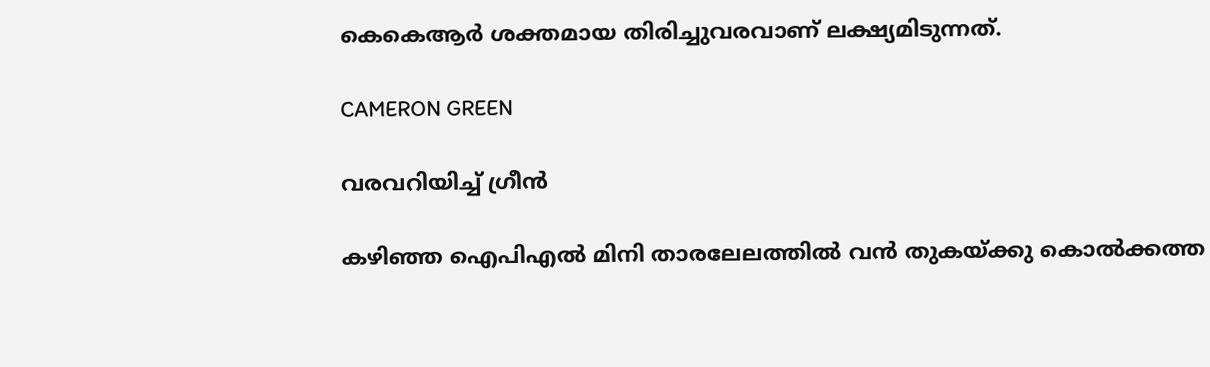കെകെആര്‍ ശക്തമായ തിരിച്ചുവരവാണ് ലക്ഷ്യമിടുന്നത്.

CAMERON GREEN

വരവറിയിച്ച് ഗ്രീന്‍

കഴിഞ്ഞ ഐപിഎല്‍ മിനി താരലേലത്തില്‍ വന്‍ തുകയ്ക്കു കൊല്‍ക്കത്ത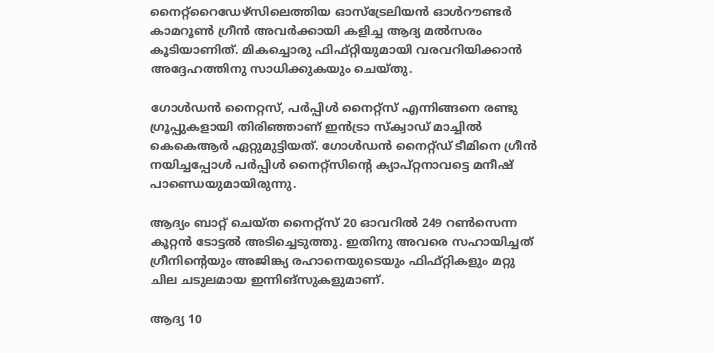നൈറ്റ്‌റൈഡേഴ്‌സിലെത്തിയ ഓസ്‌ട്രേലിയന്‍ ഓള്‍റൗണ്ടര്‍ കാമറൂണ്‍ ഗ്രീന്‍ അവര്‍ക്കായി കളിച്ച ആദ്യ മല്‍സരം കൂടിയാണിത്. മികച്ചൊരു ഫിഫ്റ്റിയുമായി വരവറിയിക്കാന്‍ അദ്ദേഹത്തിനു സാധിക്കുകയും ചെയ്തു.

ഗോള്‍ഡന്‍ നൈറ്റസ്, പര്‍പ്പിള്‍ നൈറ്റ്‌സ് എന്നിങ്ങനെ രണ്ടു ഗ്രൂപ്പുകളായി തിരിഞ്ഞാണ് ഇന്‍ട്രാ സ്‌ക്വാഡ് മാച്ചില്‍ കെകെആര്‍ ഏറ്റുമുട്ടിയത്. ഗോള്‍ഡന്‍ നൈറ്റ്ഡ് ടീമിനെ ഗ്രീന്‍ നയിച്ചപ്പോള്‍ പര്‍പ്പിള്‍ നൈറ്റ്‌സിന്റെ ക്യാപ്റ്റനാവട്ടെ മനീഷ് പാണ്ഡെയുമായിരുന്നു.

ആദ്യം ബാറ്റ് ചെയ്ത നൈറ്റ്‌സ് 20 ഓവറില്‍ 249 റണ്‍സെന്ന കൂറ്റന്‍ ടോട്ടല്‍ അടിച്ചെടുത്തു. ഇതിനു അവരെ സഹായിച്ചത് ഗ്രീനിന്റെയും അജിങ്ക്യ രഹാനെയുടെയും ഫിഫ്റ്റികളും മറ്റു ചില ചടുലമായ ഇന്നിങ്‌സുകളുമാണ്.

ആദ്യ 10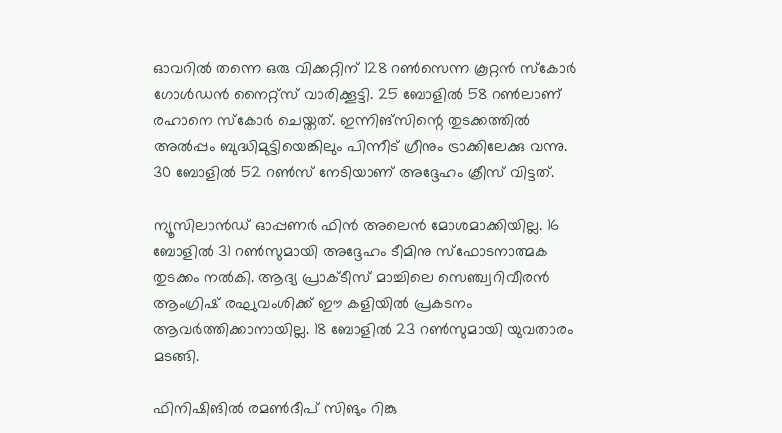ഓവറില്‍ തന്നെ ഒരു വിക്കറ്റിന് 128 റണ്‍സെന്ന കൂറ്റന്‍ സ്‌കോര്‍ ഗോള്‍ഡന്‍ നൈറ്റ്‌സ് വാരിക്കൂട്ടി. 25 ബോളില്‍ 58 റണ്‍ലാണ് രഹാനെ സ്‌കോര്‍ ചെയ്തത്. ഇന്നിങ്‌സിന്റെ തുടക്കത്തില്‍ അല്‍പ്പം ബുദ്ധിമുട്ടിയെങ്കിലും പിന്നീട് ഗ്രീനും ട്രാക്കിലേക്കു വന്നു. 30 ബോളില്‍ 52 റണ്‍സ് നേടിയാണ് അദ്ദേഹം ക്രീസ് വിട്ടത്.

ന്യൂസിലാന്‍ഡ് ഓപ്പണര്‍ ഫിന്‍ അലെന്‍ മോശമാക്കിയില്ല. 16 ബോളില്‍ 31 റണ്‍സുമായി അദ്ദേഹം ടീമിനു സ്‌ഫോടനാത്മക തുടക്കം നല്‍കി. ആദ്യ പ്രാക്ടീസ് മാച്ചിലെ സെഞ്ച്വറിവീരന്‍ ആംഗ്രിഷ് രഘുവംശിക്ക് ഈ കളിയില്‍ പ്രകടനം ആവര്‍ത്തിക്കാനായില്ല. 18 ബോളില്‍ 23 റണ്‍സുമായി യുവതാരം മടങ്ങി.

ഫിനിഷിങില്‍ രമണ്‍ദീപ് സിങും റിങ്കു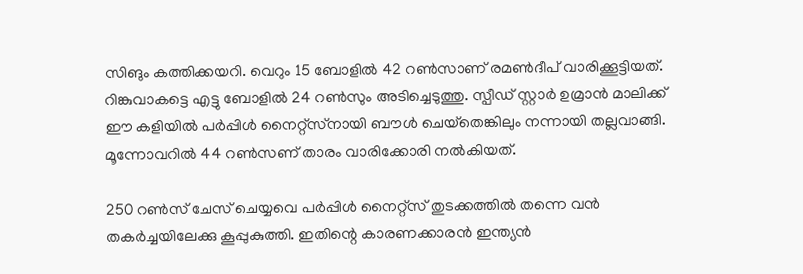സിങും കത്തിക്കയറി. വെറും 15 ബോളില്‍ 42 റണ്‍സാണ് രമണ്‍ദീപ് വാരിക്കൂട്ടിയത്. റിങ്കുവാകട്ടെ എട്ടു ബോളില്‍ 24 റണ്‍സും അടിച്ചെടുത്തു. സ്പീഡ് സ്റ്റാര്‍ ഉമ്രാന്‍ മാലിക്ക് ഈ കളിയില്‍ പര്‍പ്പിള്‍ നൈറ്റ്‌സ്‌നായി ബൗള്‍ ചെയ്‌തെങ്കിലും നന്നായി തല്ലവാങ്ങി. മൂന്നോവറില്‍ 44 റണ്‍സണ് താരം വാരിക്കോരി നല്‍കിയത്.

250 റണ്‍സ് ചേസ് ചെയ്യവെ പര്‍പ്പിള്‍ നൈറ്റ്‌സ് തുടക്കത്തില്‍ തന്നെ വന്‍ തകര്‍ച്ചയിലേക്കു കൂപ്പുകുത്തി. ഇതിന്റെ കാരണക്കാരന്‍ ഇന്ത്യന്‍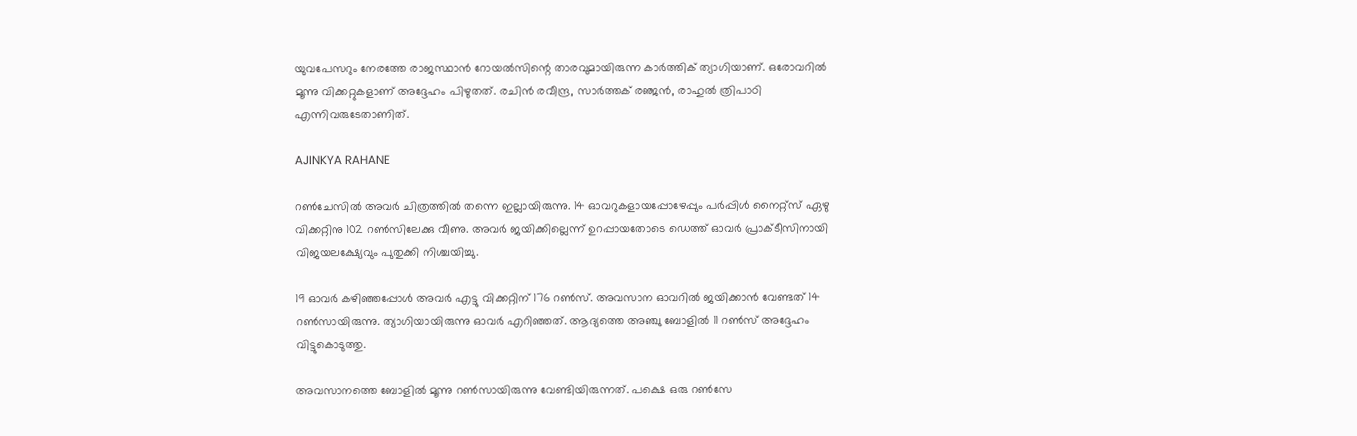യുവപേസറും നേരത്തേ രാജസ്ഥാന്‍ റോയല്‍സിന്റെ താരവുമായിരുന്ന കാര്‍ത്തിക് ത്യാഗിയാണ്. ഒരോവറില്‍ മൂന്നു വിക്കറ്റുകളാണ് അദ്ദേഹം പിഴുതത്. രചിന്‍ രവീന്ദ്ര, സാര്‍ത്തക് രഞ്ജന്‍, രാഹുല്‍ ത്രിപാഠി എന്നിവരുടേതാണിത്.

AJINKYA RAHANE

റണ്‍ചേസില്‍ അവര്‍ ചിത്രത്തില്‍ തന്നെ ഇല്ലായിരുന്നു. 14 ഓവറുകളായപ്പോഴേപ്പും പര്‍പ്പിള്‍ നൈറ്റ്‌സ് ഏഴു വിക്കറ്റിനു 102 റണ്‍സിലേക്കു വീണു. അവര്‍ ജയിക്കില്ലെന്ന് ഉറപ്പായതോടെ ഡെത്ത് ഓവര്‍ പ്രാക്ടീസിനായി വിജയലക്ഷ്യേവും പുതുക്കി നിശ്ചയിച്ചു.

19 ഓവര്‍ കഴിഞ്ഞപ്പോള്‍ അവര്‍ എട്ടു വിക്കറ്റിന് 176 റണ്‍സ്. അവസാന ഓവറില്‍ ജയിക്കാന്‍ വേണ്ടത് 14 റണ്‍സായിരുന്നു. ത്യാഗിയായിരുന്നു ഓവര്‍ എറിഞ്ഞത്. ആദ്യത്തെ അഞ്ചു ബോളില്‍ 11 റണ്‍സ് അദ്ദേഹം വിട്ടുകൊടുത്തു.

അവസാനത്തെ ബോളില്‍ മൂന്നു റണ്‍സായിരുന്നു വേണ്ടിയിരുന്നത്. പക്ഷെ ഒരു റണ്‍സേ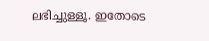ലഭിച്ചുള്ളൂ. ഇതോടെ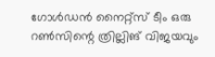ഗോള്‍ഡന്‍ നൈറ്റ്‌സ് ടീം ഒരു റണ്‍സിന്റെ ത്രില്ലിങ് വിജയവും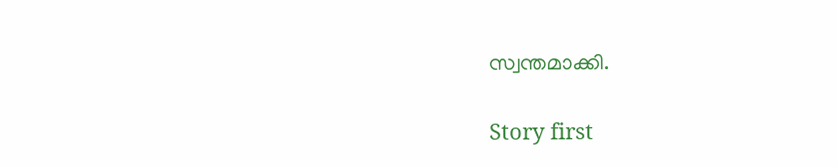സ്വന്തമാക്കി.

Story first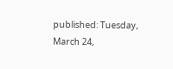published: Tuesday, March 24,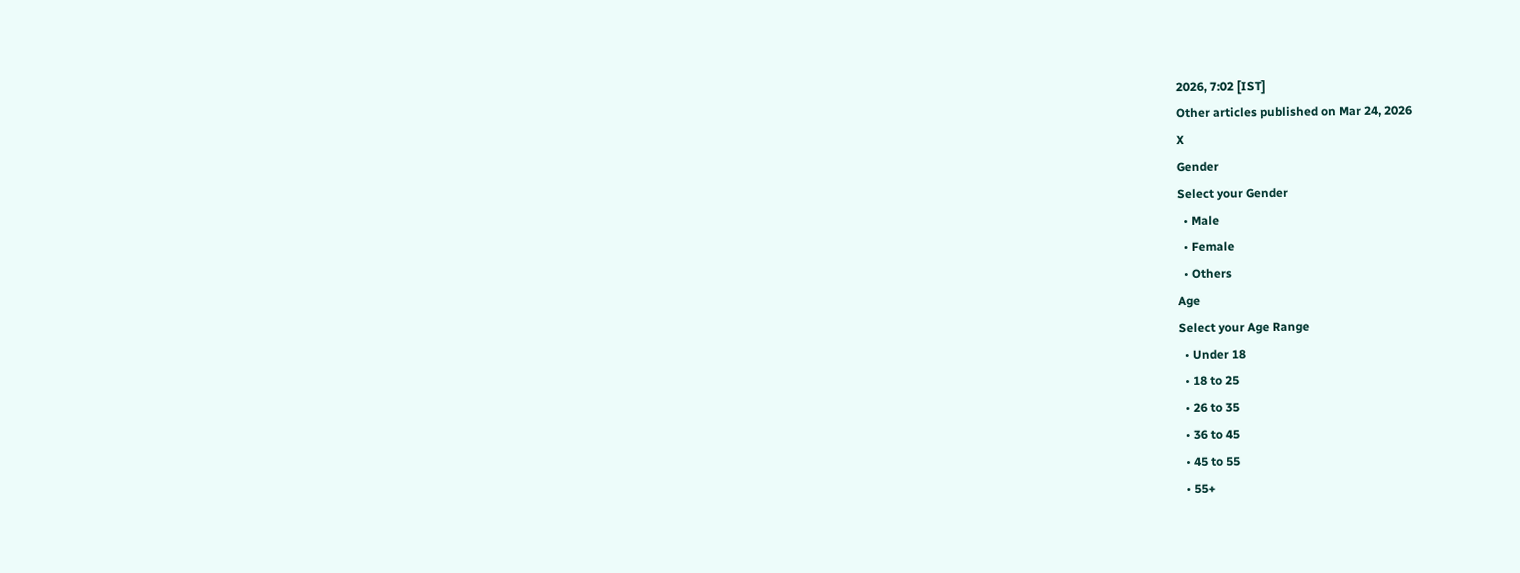2026, 7:02 [IST]
Other articles published on Mar 24, 2026
X
Gender
Select your Gender
  • Male
  • Female
  • Others
Age
Select your Age Range
  • Under 18
  • 18 to 25
  • 26 to 35
  • 36 to 45
  • 45 to 55
  • 55+